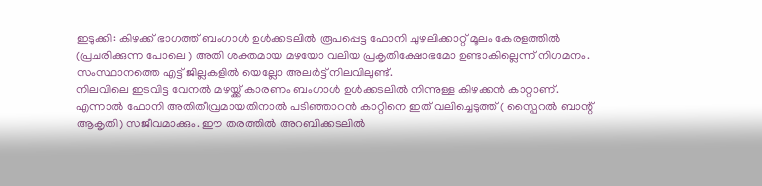ഇടുക്കി: കിഴക്ക് ഭാഗത്ത് ബംഗാൾ ഉൾക്കടലിൽ രൂപപ്പെട്ട ഫോനി ചുഴലിക്കാറ്റ് മൂലം കേരളത്തിൽ (പ്രചരിക്കുന്ന പോലെ ) അതി ശക്തമായ മഴയോ വലിയ പ്രകൃതിക്ഷോഭമോ ഉണ്ടാകില്ലെന്ന് നിഗമനം. സംസ്ഥാനത്തെ എട്ട് ജില്ലകളിൽ യെല്ലോ അലർട്ട് നിലവിലുണ്ട്.
നിലവിലെ ഇടവിട്ട വേനൽ മഴയ്ക്ക് കാരണം ബംഗാൾ ഉൾക്കടലിൽ നിന്നുള്ള കിഴക്കൻ കാറ്റാണ്. എന്നാൽ ഫോനി അതിതീവ്രമായതിനാൽ പടിഞ്ഞാറൻ കാറ്റിനെ ഇത് വലിച്ചെടുത്ത് ( സ്പൈറൽ ബാന്റ് ആകൃതി) സജീവമാക്കും. ഈ തരത്തിൽ അറബിക്കടലിൽ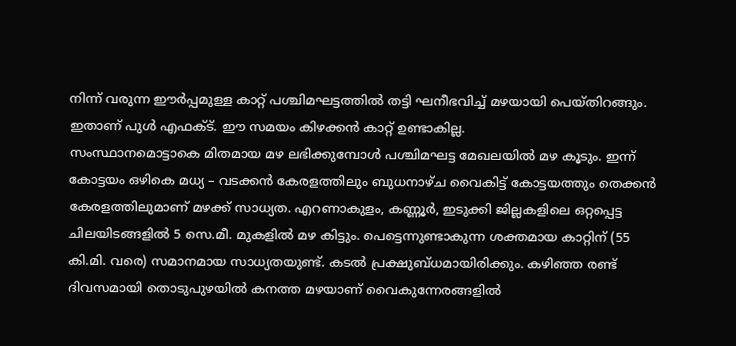നിന്ന് വരുന്ന ഈർപ്പമുള്ള കാറ്റ് പശ്ചിമഘട്ടത്തിൽ തട്ടി ഘനീഭവിച്ച് മഴയായി പെയ്തിറങ്ങും. ഇതാണ് പുൾ എഫക്ട്. ഈ സമയം കിഴക്കൻ കാറ്റ് ഉണ്ടാകില്ല.
സംസ്ഥാനമൊട്ടാകെ മിതമായ മഴ ലഭിക്കുമ്പോൾ പശ്ചിമഘട്ട മേഖലയിൽ മഴ കൂടും. ഇന്ന് കോട്ടയം ഒഴികെ മധ്യ – വടക്കൻ കേരളത്തിലും ബുധനാഴ്ച വൈകിട്ട് കോട്ടയത്തും തെക്കൻ കേരളത്തിലുമാണ് മഴക്ക് സാധ്യത. എറണാകുളം, കണ്ണൂർ, ഇടുക്കി ജില്ലകളിലെ ഒറ്റപ്പെട്ട ചിലയിടങ്ങളിൽ 5 സെ.മീ. മുകളിൽ മഴ കിട്ടും. പെട്ടെന്നുണ്ടാകുന്ന ശക്തമായ കാറ്റിന് (55 കി.മി. വരെ) സമാനമായ സാധ്യതയുണ്ട്. കടൽ പ്രക്ഷുബ്ധമായിരിക്കും. കഴിഞ്ഞ രണ്ട് ദിവസമായി തൊടുപുഴയിൽ കനത്ത മഴയാണ് വൈകുന്നേരങ്ങളിൽ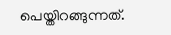പെയ്തിറങ്ങുന്നത്.